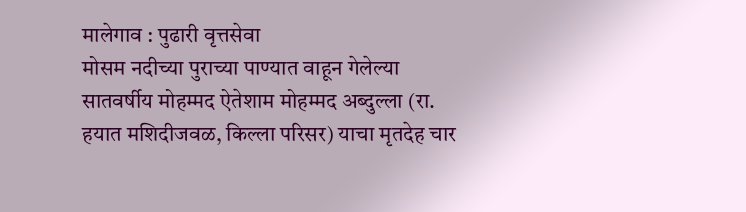मालेगाव : पुढारी वृत्तसेवा
मोसम नदीच्या पुराच्या पाण्यात वाहून गेलेल्या सातवर्षीय मोहम्मद ऐतेशाम मोहम्मद अब्दुल्ला (रा. हयात मशिदीजवळ, किल्ला परिसर) याचा मृतदेह चार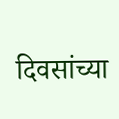दिवसांच्या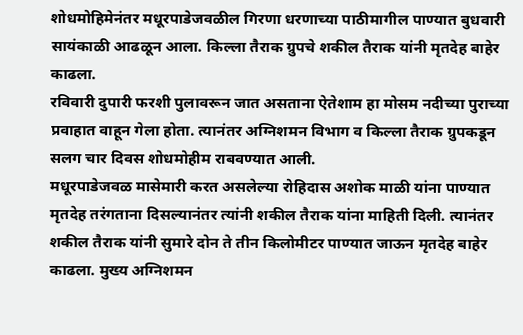शोधमोहिमेनंतर मधूरपाडेजवळील गिरणा धरणाच्या पाठीमागील पाण्यात बुधवारी सायंकाळी आढळून आला. किल्ला तैराक ग्रुपचे शकील तैराक यांनी मृतदेह बाहेर काढला.
रविवारी दुपारी फरशी पुलावरून जात असताना ऐतेशाम हा मोसम नदीच्या पुराच्या प्रवाहात वाहून गेला होता. त्यानंतर अग्निशमन विभाग व किल्ला तैराक ग्रुपकडून सलग चार दिवस शोधमोहीम राबवण्यात आली.
मधूरपाडेजवळ मासेमारी करत असलेल्या रोहिदास अशोक माळी यांना पाण्यात मृतदेह तरंगताना दिसल्यानंतर त्यांनी शकील तैराक यांना माहिती दिली. त्यानंतर शकील तैराक यांनी सुमारे दोन ते तीन किलोमीटर पाण्यात जाऊन मृतदेह बाहेर काढला. मुख्य अग्निशमन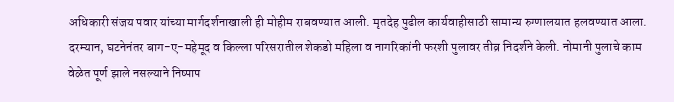अधिकारी संजय पवार यांच्या मार्गदर्शनाखाली ही मोहीम राबवण्यात आली. मृतदेह पुढील कार्यवाहीसाठी सामान्य रुग्णालयात हलवण्यात आला.
दरम्यान, घटनेनंतर बाग-ए-महेमूद व किल्ला परिसरातील शेकडो महिला व नागरिकांनी फरशी पुलावर तीव्र निदर्शने केली. नोमानी पुलाचे काम वेळेत पूर्ण झाले नसल्याने निष्पाप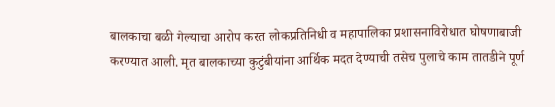बालकाचा बळी गेल्याचा आरोप करत लोकप्रतिनिधी व महापालिका प्रशासनाविरोधात घोषणाबाजी करण्यात आली. मृत बालकाच्या कुटुंबीयांना आर्थिक मदत देण्याची तसेच पुलाचे काम तातडीने पूर्ण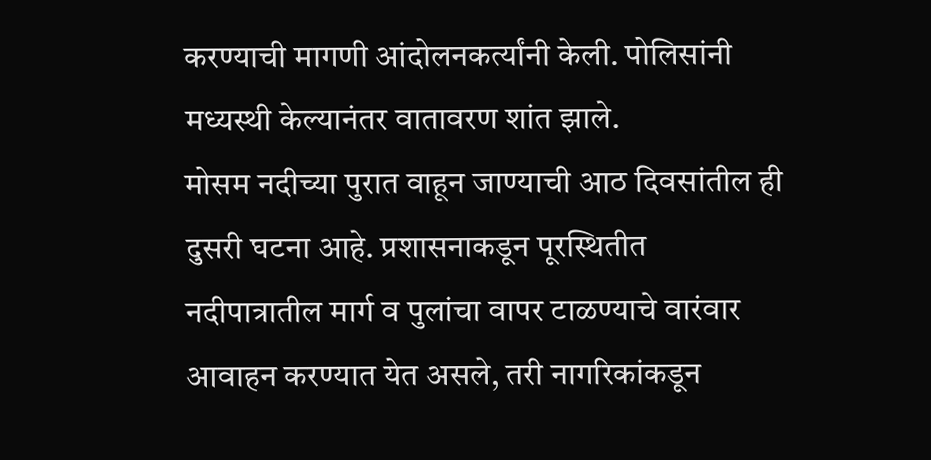करण्याची मागणी आंदोलनकर्त्यांनी केली. पोलिसांनी मध्यस्थी केल्यानंतर वातावरण शांत झाले.
मोसम नदीच्या पुरात वाहून जाण्याची आठ दिवसांतील ही दुसरी घटना आहे. प्रशासनाकडून पूरस्थितीत नदीपात्रातील मार्ग व पुलांचा वापर टाळण्याचे वारंवार आवाहन करण्यात येत असले, तरी नागरिकांकडून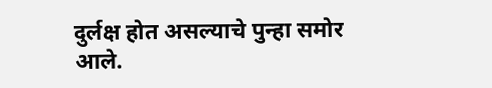दुर्लक्ष होत असल्याचे पुन्हा समोर आले.